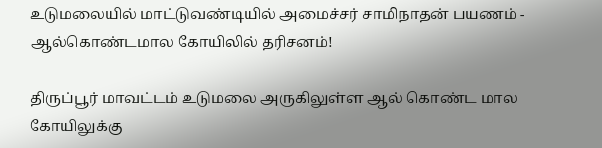உடுமலையில் மாட்டுவண்டியில் அமைச்சர் சாமிநாதன் பயணம் - ஆல்கொண்டமால கோயிலில் தரிசனம்!

திருப்பூர் மாவட்டம் உடுமலை அருகிலுள்ள ஆல் கொண்ட மால கோயிலுக்கு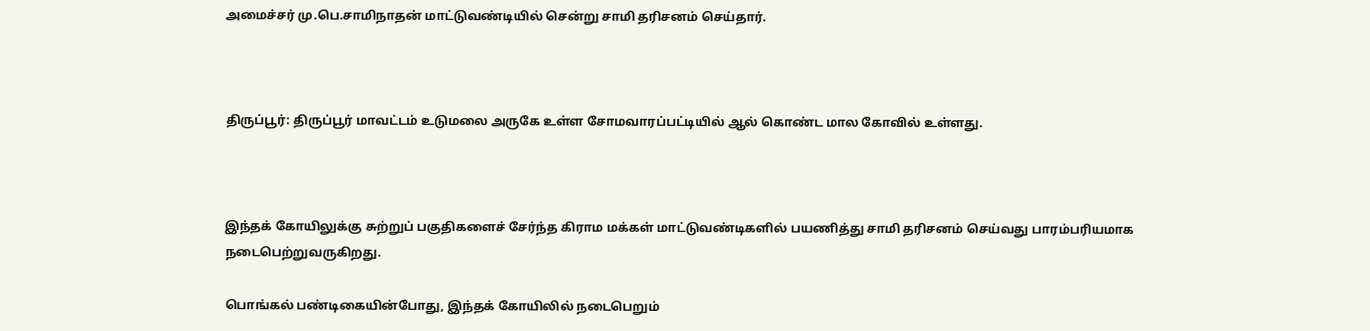அமைச்சர் மு.பெ.சாமிநாதன் மாட்டுவண்டியில் சென்று சாமி தரிசனம் செய்தார்.



திருப்பூர்: திருப்பூர் மாவட்டம் உடுமலை அருகே உள்ள சோமவாரப்பட்டியில் ஆல் கொண்ட மால கோவில் உள்ளது.



இந்தக் கோயிலுக்கு சுற்றுப் பகுதிகளைச் சேர்ந்த கிராம மக்கள் மாட்டுவண்டிகளில் பயணித்து சாமி தரிசனம் செய்வது பாரம்பரியமாக நடைபெற்றுவருகிறது.

பொங்கல் பண்டிகையின்போது, இந்தக் கோயிலில் நடைபெறும்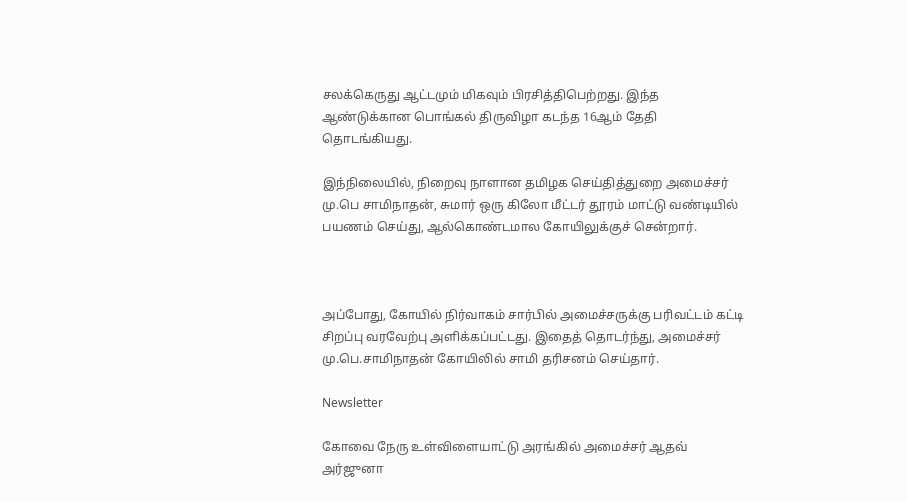சலக்கெருது ஆட்டமும் மிகவும் பிரசித்திபெற்றது. இந்த ஆண்டுக்கான பொங்கல் திருவிழா கடந்த 16ஆம் தேதி தொடங்கியது.

இந்நிலையில், நிறைவு நாளான தமிழக செய்தித்துறை அமைச்சர் மு.பெ சாமிநாதன், சுமார் ஒரு கிலோ மீட்டர் தூரம் மாட்டு வண்டியில் பயணம் செய்து, ஆல்கொண்டமால கோயிலுக்குச் சென்றார்.



அப்போது, கோயில் நிர்வாகம் சார்பில் அமைச்சருக்கு பரிவட்டம் கட்டி சிறப்பு வரவேற்பு அளிக்கப்பட்டது. இதைத் தொடர்ந்து, அமைச்சர் மு.பெ.சாமிநாதன் கோயிலில் சாமி தரிசனம் செய்தார்.

Newsletter

கோவை நேரு உள்விளையாட்டு அரங்கில் அமைச்சர் ஆதவ் அர்ஜுனா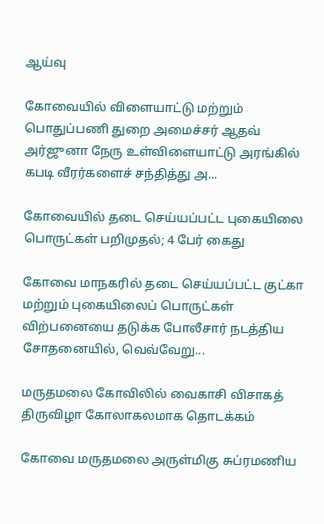ஆய்வு

கோவையில் விளையாட்டு மற்றும் பொதுப்பணி துறை அமைச்சர் ஆதவ் அர்ஜுனா நேரு உள்விளையாட்டு அரங்கில் கபடி வீரர்களைச் சந்தித்து அ...

கோவையில் தடை செய்யப்பட்ட புகையிலை பொருட்கள் பறிமுதல்; 4 பேர் கைது

கோவை மாநகரில் தடை செய்யப்பட்ட குட்கா மற்றும் புகையிலைப் பொருட்கள் விற்பனையை தடுக்க போலீசார் நடத்திய சோதனையில், வெவ்வேறு...

மருதமலை கோவிலில் வைகாசி விசாகத் திருவிழா கோலாகலமாக தொடக்கம்

கோவை மருதமலை அருள்மிகு சுப்ரமணிய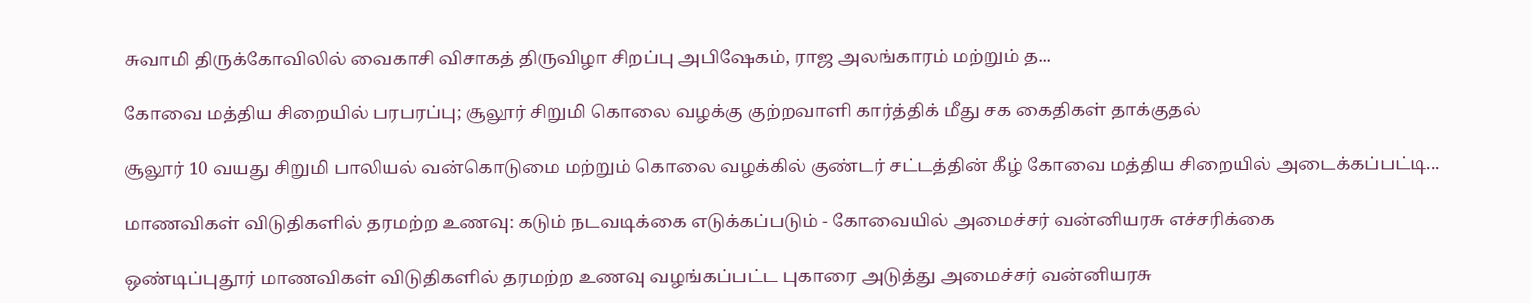சுவாமி திருக்கோவிலில் வைகாசி விசாகத் திருவிழா சிறப்பு அபிஷேகம், ராஜ அலங்காரம் மற்றும் த...

கோவை மத்திய சிறையில் பரபரப்பு; சூலூர் சிறுமி கொலை வழக்கு குற்றவாளி கார்த்திக் மீது சக கைதிகள் தாக்குதல்

சூலூர் 10 வயது சிறுமி பாலியல் வன்கொடுமை மற்றும் கொலை வழக்கில் குண்டர் சட்டத்தின் கீழ் கோவை மத்திய சிறையில் அடைக்கப்பட்டி...

மாணவிகள் விடுதிகளில் தரமற்ற உணவு: கடும் நடவடிக்கை எடுக்கப்படும் - கோவையில் அமைச்சர் வன்னியரசு எச்சரிக்கை

ஒண்டிப்புதூர் மாணவிகள் விடுதிகளில் தரமற்ற உணவு வழங்கப்பட்ட புகாரை அடுத்து அமைச்சர் வன்னியரசு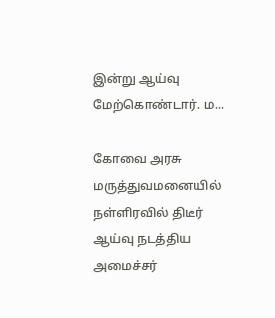இன்று ஆய்வு மேற்கொண்டார். ம...

கோவை அரசு மருத்துவமனையில் நள்ளிரவில் திடீர் ஆய்வு நடத்திய அமைச்சர்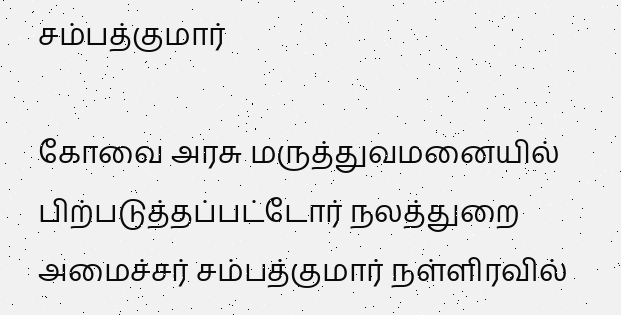சம்பத்குமார்

கோவை அரசு மருத்துவமனையில் பிற்படுத்தப்பட்டோர் நலத்துறை அமைச்சர் சம்பத்குமார் நள்ளிரவில்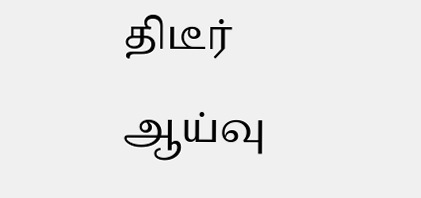திடீர் ஆய்வு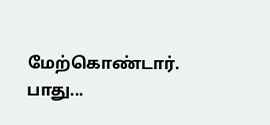மேற்கொண்டார். பாது...